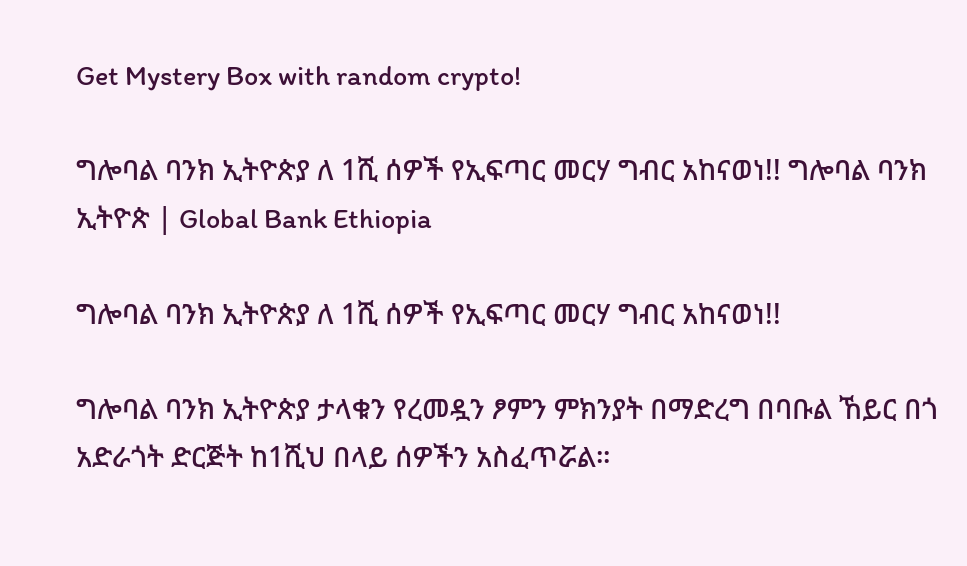Get Mystery Box with random crypto!

ግሎባል ባንክ ኢትዮጵያ ለ 1ሺ ሰዎች የኢፍጣር መርሃ ግብር አከናወነ!! ግሎባል ባንክ ኢትዮጵ | Global Bank Ethiopia

ግሎባል ባንክ ኢትዮጵያ ለ 1ሺ ሰዎች የኢፍጣር መርሃ ግብር አከናወነ!!

ግሎባል ባንክ ኢትዮጵያ ታላቁን የረመዷን ፆምን ምክንያት በማድረግ በባቡል ኸይር በጎ አድራጎት ድርጅት ከ1ሺህ በላይ ሰዎችን አስፈጥሯል፡፡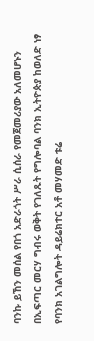ባንኩ ይኸን መሰል የበጎ አድራጎት ሥራ ሲሰራ የመጀመሪያው አለመሆኑን በኢፍጣር መርሃ ግብሩ ወቅት የገለጹት የግሎባል ባንክ ኢትዮጵያ ከወለድ ነፃ የባንክ አገልግሎት ዳይሬክተር አቶ መሃመድ ቱሬ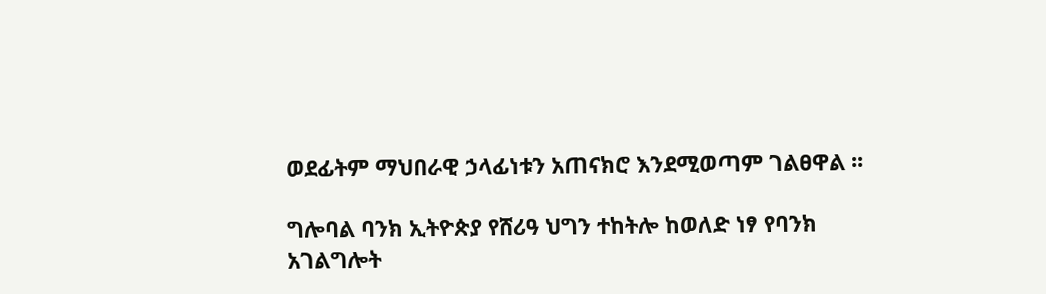ወደፊትም ማህበራዊ ኃላፊነቱን አጠናክሮ እንደሚወጣም ገልፀዋል ፡፡

ግሎባል ባንክ ኢትዮጵያ የሸሪዓ ህግን ተከትሎ ከወለድ ነፃ የባንክ አገልግሎት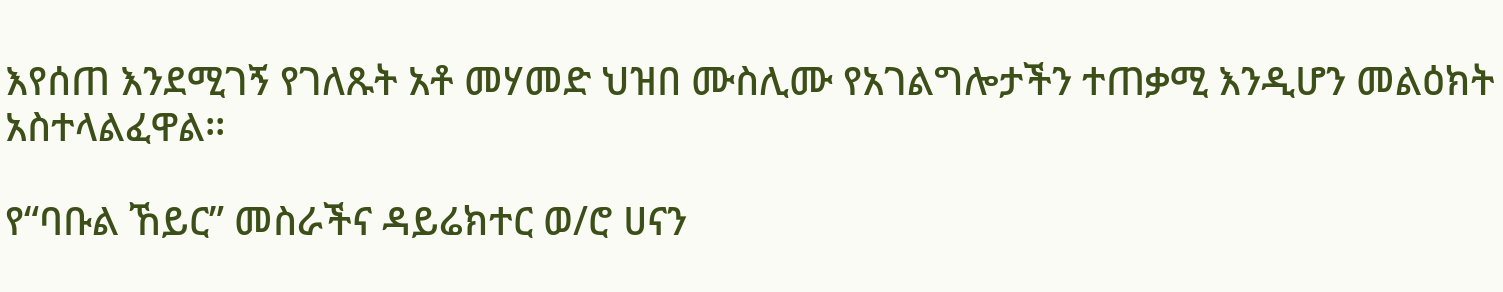እየሰጠ እንደሚገኝ የገለጹት አቶ መሃመድ ህዝበ ሙስሊሙ የአገልግሎታችን ተጠቃሚ እንዲሆን መልዕክት አስተላልፈዋል፡፡

የ“ባቡል ኸይር” መስራችና ዳይሬክተር ወ/ሮ ሀናን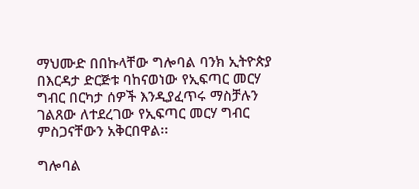ማህሙድ በበኩላቸው ግሎባል ባንክ ኢትዮጵያ በእርዳታ ድርጅቱ ባከናወነው የኢፍጣር መርሃ ግብር በርካታ ሰዎች እንዲያፈጥሩ ማስቻሉን ገልጸው ለተደረገው የኢፍጣር መርሃ ግብር ምስጋናቸውን አቅርበዋል፡፡

ግሎባል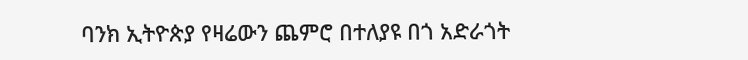ባንክ ኢትዮጵያ የዛሬውን ጨምሮ በተለያዩ በጎ አድራጎት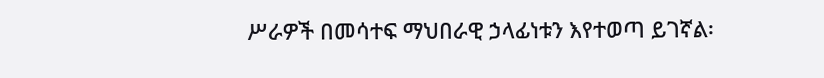ሥራዎች በመሳተፍ ማህበራዊ ኃላፊነቱን እየተወጣ ይገኛል፡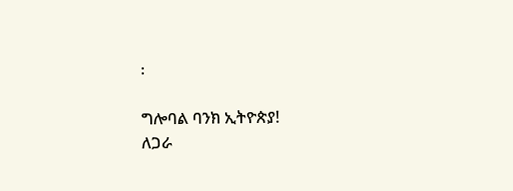፡

ግሎባል ባንክ ኢትዮጵያ!
ለጋራ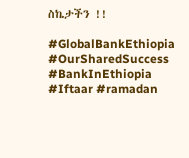ስኬታችን !!

#GlobalBankEthiopia #OurSharedSuccess #BankInEthiopia #Iftaar #ramadan